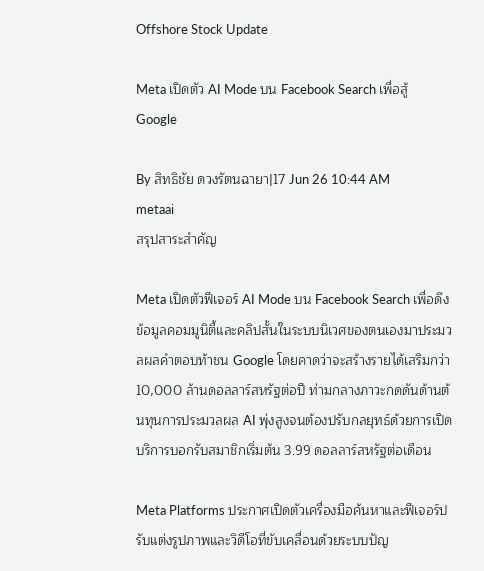Offshore Stock Update

Meta เปิดตัว AI Mode บน Facebook Search เพื่อสู้ Google

By สิทธิชัย ดวงรัตนฉายา|17 Jun 26 10:44 AM
metaai
สรุปสาระสำคัญ

Meta เปิดตัวฟีเจอร์ AI Mode บน Facebook Search เพื่อดึงข้อมูลคอมมูนิตี้และคลิปสั้นในระบบนิเวศของตนเองมาประมวลผลคำตอบท้าชน Google โดยคาดว่าจะสร้างรายได้เสริมกว่า 10,000 ล้านดอลลาร์สหรัฐต่อปี ท่ามกลางภาวะกดดันด้านต้นทุนการประมวลผล AI พุ่งสูงจนต้องปรับกลยุทธ์ด้วยการเปิดบริการบอกรับสมาชิกเริ่มต้น 3.99 ดอลลาร์สหรัฐต่อเดือน

Meta Platforms ประกาศเปิดตัวเครื่องมือค้นหาและฟีเจอร์ปรับแต่งรูปภาพและวิดีโอที่ขับเคลื่อนด้วยระบบปัญ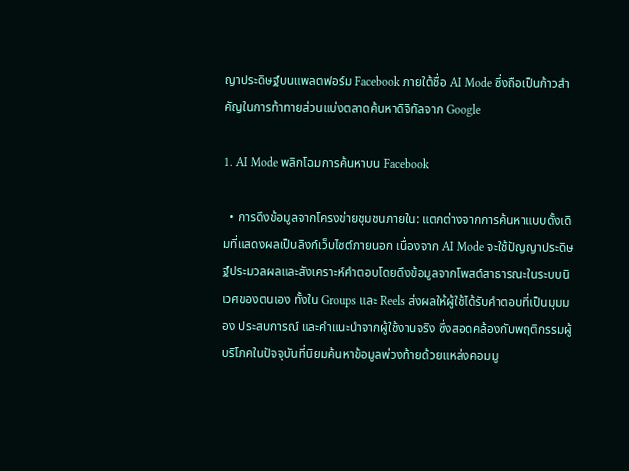ญาประดิษฐ์บนแพลตฟอร์ม Facebook ภายใต้ชื่อ AI Mode ซึ่งถือเป็นก้าวสำคัญในการท้าทายส่วนแบ่งตลาดค้นหาดิจิทัลจาก Google

1. AI Mode พลิกโฉมการค้นหาบน Facebook

  • การดึงข้อมูลจากโครงข่ายชุมชนภายใน: แตกต่างจากการค้นหาแบบดั้งเดิมที่แสดงผลเป็นลิงก์เว็บไซต์ภายนอก เนื่องจาก AI Mode จะใช้ปัญญาประดิษฐ์ประมวลผลและสังเคราะห์คำตอบโดยดึงข้อมูลจากโพสต์สาธารณะในระบบนิเวศของตนเอง ทั้งใน Groups และ Reels ส่งผลให้ผู้ใช้ได้รับคำตอบที่เป็นมุมมอง ประสบการณ์ และคำแนะนำจากผู้ใช้งานจริง ซึ่งสอดคล้องกับพฤติกรรมผู้บริโภคในปัจจุบันที่นิยมค้นหาข้อมูลพ่วงท้ายด้วยแหล่งคอมมู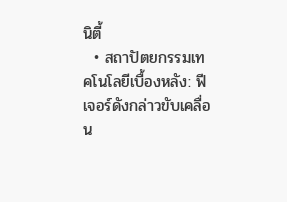นิตี้
  • สถาปัตยกรรมเทคโนโลยีเบื้องหลัง: ฟีเจอร์ดังกล่าวขับเคลื่อน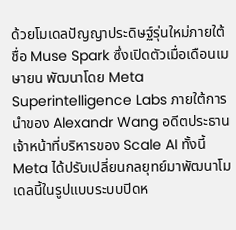ด้วยโมเดลปัญญาประดิษฐ์รุ่นใหม่ภายใต้ชื่อ Muse Spark ซึ่งเปิดตัวเมื่อเดือนเมษายน พัฒนาโดย Meta Superintelligence Labs ภายใต้การนำของ Alexandr Wang อดีตประธานเจ้าหน้าที่บริหารของ Scale AI ทั้งนี้ Meta ได้ปรับเปลี่ยนกลยุทย์มาพัฒนาโมเดลนี้ในรูปแบบระบบปิดห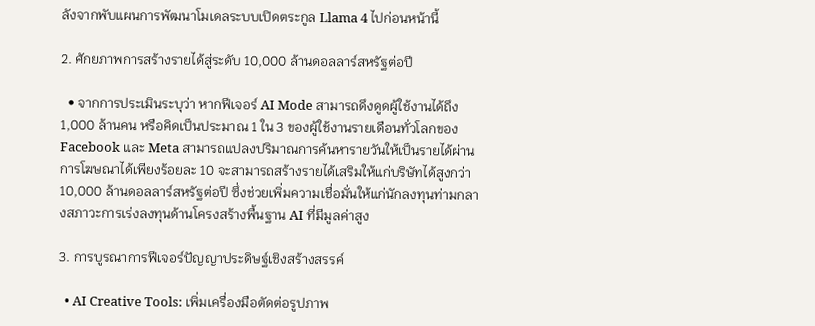ลังจากพับแผนการพัฒนาโมเดลระบบเปิดตระกูล Llama 4 ไปก่อนหน้านี้

2. ศักยภาพการสร้างรายได้สู่ระดับ 10,000 ล้านดอลลาร์สหรัฐต่อปี

  • จากการประเมินระบุว่า หากฟีเจอร์ AI Mode สามารถดึงดูดผู้ใช้งานได้ถึง 1,000 ล้านคน หรือคิดเป็นประมาณ 1 ใน 3 ของผู้ใช้งานรายเดือนทั่วโลกของ Facebook และ Meta สามารถแปลงปริมาณการค้นหารายวันให้เป็นรายได้ผ่านการโฆษณาได้เพียงร้อยละ 10 จะสามารถสร้างรายได้เสริมให้แก่บริษัทได้สูงกว่า 10,000 ล้านดอลลาร์สหรัฐต่อปี ซึ่งช่วยเพิ่มความเชื่อมั่นให้แก่นักลงทุนท่ามกลางสภาวะการเร่งลงทุนด้านโครงสร้างพื้นฐาน AI ที่มีมูลค่าสูง

3. การบูรณาการฟีเจอร์ปัญญาประดิษฐ์เชิงสร้างสรรค์

  • AI Creative Tools: เพิ่มเครื่องมือตัดต่อรูปภาพ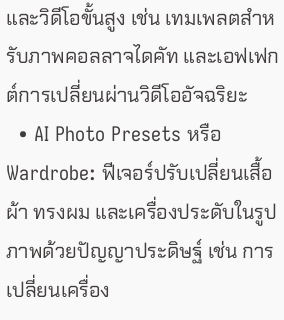และวิดีโอขั้นสูง เช่น เทมเพลตสำหรับภาพคอลลาจไดคัท และเอฟเฟกต์การเปลี่ยนผ่านวิดีโออัจฉริยะ
  • AI Photo Presets หรือ Wardrobe: ฟีเจอร์ปรับเปลี่ยนเสื้อผ้า ทรงผม และเครื่องประดับในรูปภาพด้วยปัญญาประดิษฐ์ เช่น การเปลี่ยนเครื่อง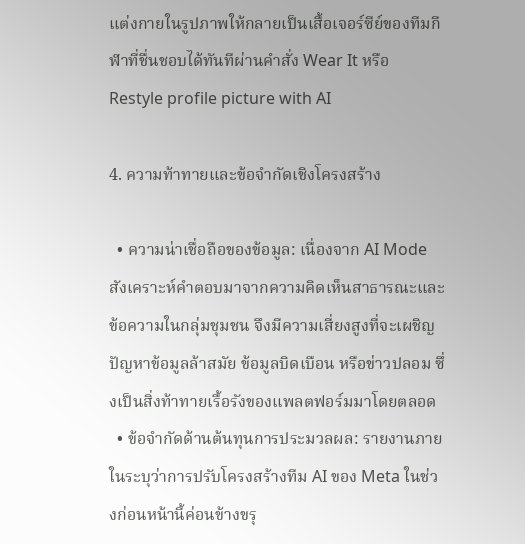แต่งกายในรูปภาพให้กลายเป็นเสื้อเจอร์ซีย์ของทีมกีฬาที่ชื่นชอบได้ทันทีผ่านคำสั่ง Wear It หรือ Restyle profile picture with AI

4. ความท้าทายและข้อจำกัดเชิงโครงสร้าง

  • ความน่าเชื่อถือของข้อมูล: เนื่องจาก AI Mode สังเคราะห์คำตอบมาจากความคิดเห็นสาธารณะและข้อความในกลุ่มชุมชน จึงมีความเสี่ยงสูงที่จะเผชิญปัญหาข้อมูลล้าสมัย ข้อมูลบิดเบือน หรือข่าวปลอม ซึ่งเป็นสิ่งท้าทายเรื้อรังของแพลตฟอร์มมาโดยตลอด
  • ข้อจำกัดด้านต้นทุนการประมวลผล: รายงานภายในระบุว่าการปรับโครงสร้างทีม AI ของ Meta ในช่วงก่อนหน้านี้ค่อนข้างขรุ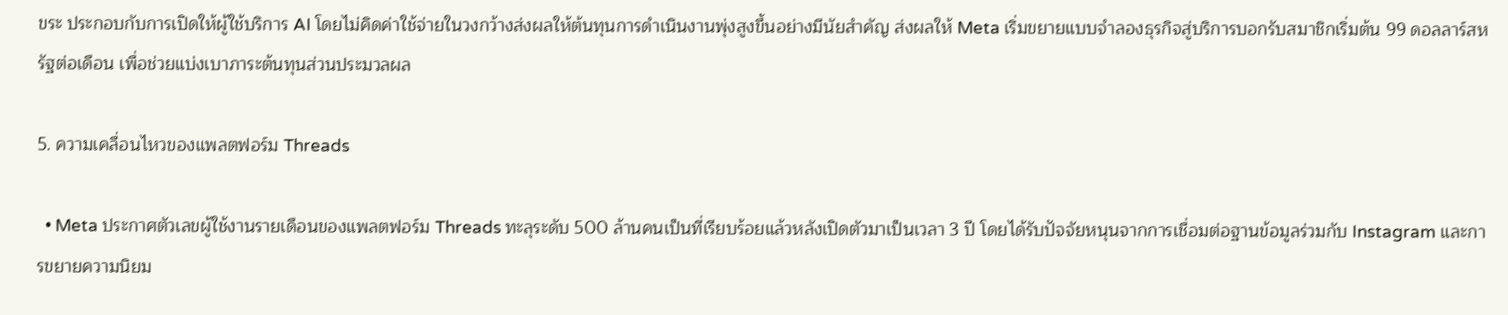ขระ ประกอบกับการเปิดให้ผู้ใช้บริการ AI โดยไม่คิดค่าใช้จ่ายในวงกว้างส่งผลให้ต้นทุนการดำเนินงานพุ่งสูงขึ้นอย่างมีนัยสำคัญ ส่งผลให้ Meta เริ่มขยายแบบจำลองธุรกิจสู่บริการบอกรับสมาชิกเริ่มต้น 99 ดอลลาร์สหรัฐต่อเดือน เพื่อช่วยแบ่งเบาภาระต้นทุนส่วนประมวลผล

5. ความเคลื่อนไหวของแพลตฟอร์ม Threads

  • Meta ประกาศตัวเลขผู้ใช้งานรายเดือนของแพลตฟอร์ม Threads ทะลุระดับ 500 ล้านคนเป็นที่เรียบร้อยแล้วหลังเปิดตัวมาเป็นเวลา 3 ปี โดยได้รับปัจจัยหนุนจากการเชื่อมต่อฐานข้อมูลร่วมกับ Instagram และการขยายความนิยม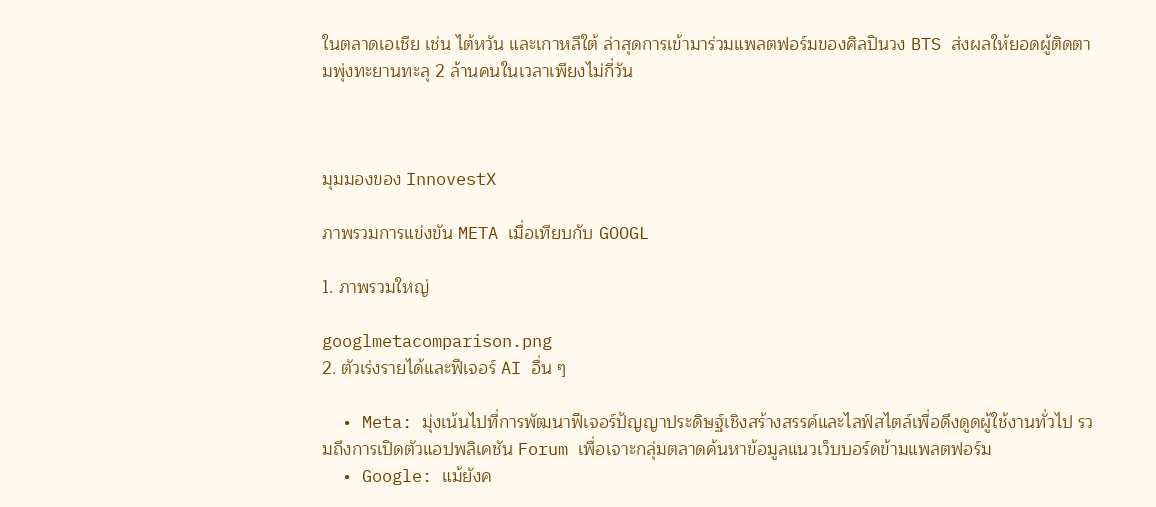ในตลาดเอเชีย เช่น ไต้หวัน และเกาหลีใต้ ล่าสุดการเข้ามาร่วมแพลตฟอร์มของศิลปินวง BTS ส่งผลให้ยอดผู้ติดตามพุ่งทะยานทะลุ 2 ล้านคนในเวลาเพียงไม่กี่วัน



มุมมองของ InnovestX

ภาพรวมการแข่งขัน META เมื่อเทียบกับ GOOGL

1. ภาพรวมใหญ่

googlmetacomparison.png
2. ตัวเร่งรายได้และฟีเจอร์ AI อื่น ๆ

  • Meta: มุ่งเน้นไปที่การพัฒนาฟีเจอร์ปัญญาประดิษฐ์เชิงสร้างสรรค์และไลฟ์สไตล์เพื่อดึงดูดผู้ใช้งานทั่วไป รวมถึงการเปิดตัวแอปพลิเคชัน Forum เพื่อเจาะกลุ่มตลาดค้นหาข้อมูลแนวเว็บบอร์ดข้ามแพลตฟอร์ม
  • Google: แม้ยังค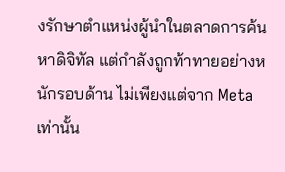งรักษาตำแหน่งผู้นำในตลาดการค้นหาดิจิทัล แต่กำลังถูกท้าทายอย่างหนักรอบด้าน ไม่เพียงแต่จาก Meta เท่านั้น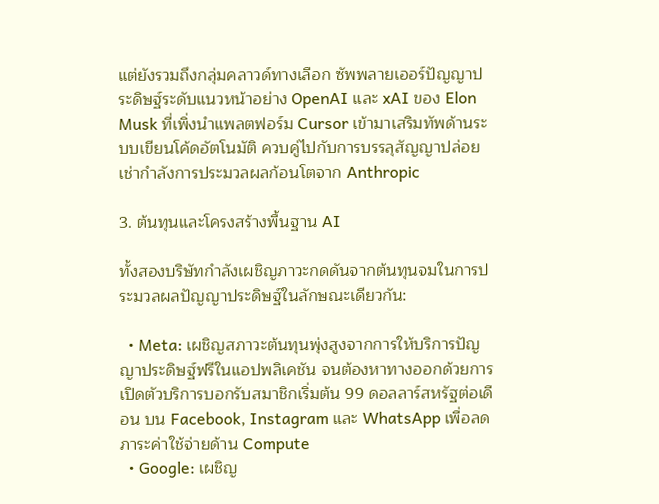แต่ยังรวมถึงกลุ่มคลาวด์ทางเลือก ซัพพลายเออร์ปัญญาประดิษฐ์ระดับแนวหน้าอย่าง OpenAI และ xAI ของ Elon Musk ที่เพิ่งนำแพลตฟอร์ม Cursor เข้ามาเสริมทัพด้านระบบเขียนโค้ดอัตโนมัติ ควบคู่ไปกับการบรรลุสัญญาปล่อยเช่ากำลังการประมวลผลก้อนโตจาก Anthropic

3. ต้นทุนและโครงสร้างพื้นฐาน AI

ทั้งสองบริษัทกำลังเผชิญภาวะกดดันจากต้นทุนจมในการประมวลผลปัญญาประดิษฐ์ในลักษณะเดียวกัน:

  • Meta: เผชิญสภาวะต้นทุนพุ่งสูงจากการให้บริการปัญญาประดิษฐ์ฟรีในแอปพลิเคชัน จนต้องหาทางออกด้วยการเปิดตัวบริการบอกรับสมาชิกเริ่มต้น 99 ดอลลาร์สหรัฐต่อเดือน บน Facebook, Instagram และ WhatsApp เพื่อลดภาระค่าใช้จ่ายด้าน Compute
  • Google: เผชิญ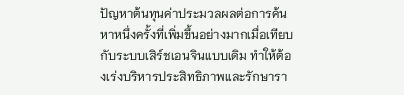ปัญหาต้นทุนค่าประมวลผลต่อการค้นหาหนึ่งครั้งที่เพิ่มขึ้นอย่างมากเมื่อเทียบกับระบบเสิร์ชเอนจินแบบเดิม ทำให้ต้องเร่งบริหารประสิทธิภาพและรักษารา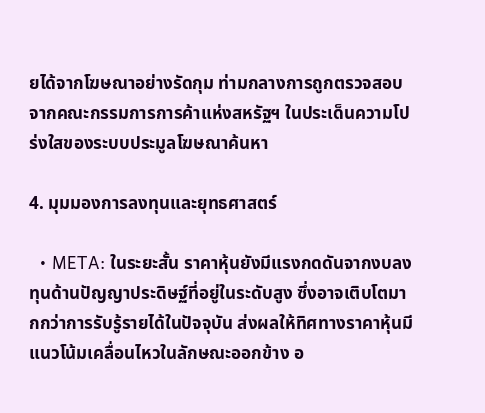ยได้จากโฆษณาอย่างรัดกุม ท่ามกลางการถูกตรวจสอบจากคณะกรรมการการค้าแห่งสหรัฐฯ ในประเด็นความโปร่งใสของระบบประมูลโฆษณาค้นหา

4. มุมมองการลงทุนและยุทธศาสตร์

  • META: ในระยะสั้น ราคาหุ้นยังมีแรงกดดันจากงบลงทุนด้านปัญญาประดิษฐ์ที่อยู่ในระดับสูง ซึ่งอาจเติบโตมากกว่าการรับรู้รายได้ในปัจจุบัน ส่งผลให้ทิศทางราคาหุ้นมีแนวโน้มเคลื่อนไหวในลักษณะออกข้าง อ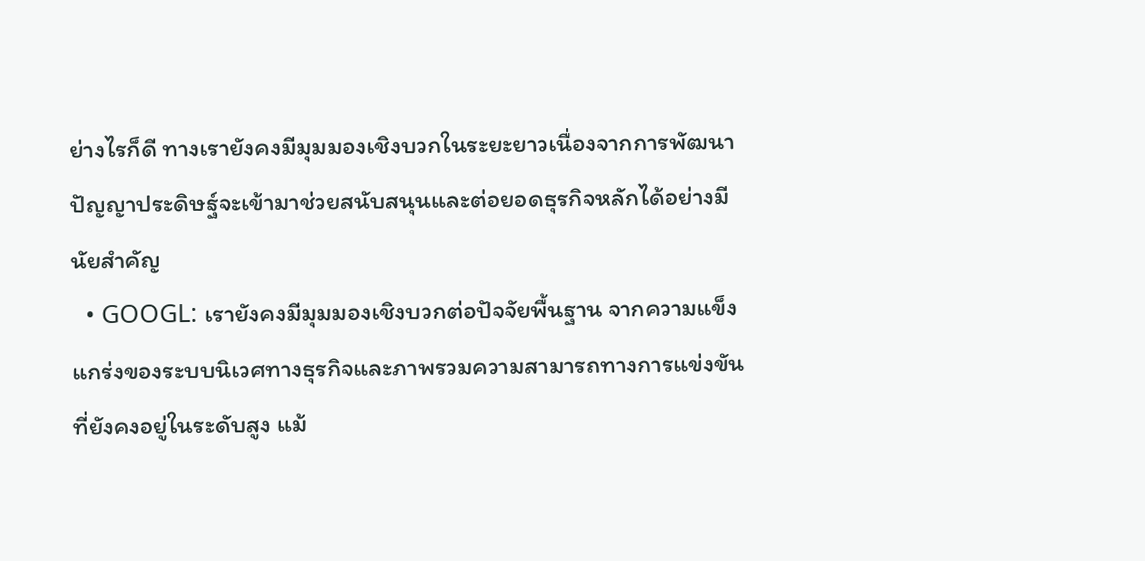ย่างไรก็ดี ทางเรายังคงมีมุมมองเชิงบวกในระยะยาวเนื่องจากการพัฒนาปัญญาประดิษฐ์จะเข้ามาช่วยสนับสนุนและต่อยอดธุรกิจหลักได้อย่างมีนัยสำคัญ
  • GOOGL: เรายังคงมีมุมมองเชิงบวกต่อปัจจัยพื้นฐาน จากความแข็งแกร่งของระบบนิเวศทางธุรกิจและภาพรวมความสามารถทางการแข่งขันที่ยังคงอยู่ในระดับสูง แม้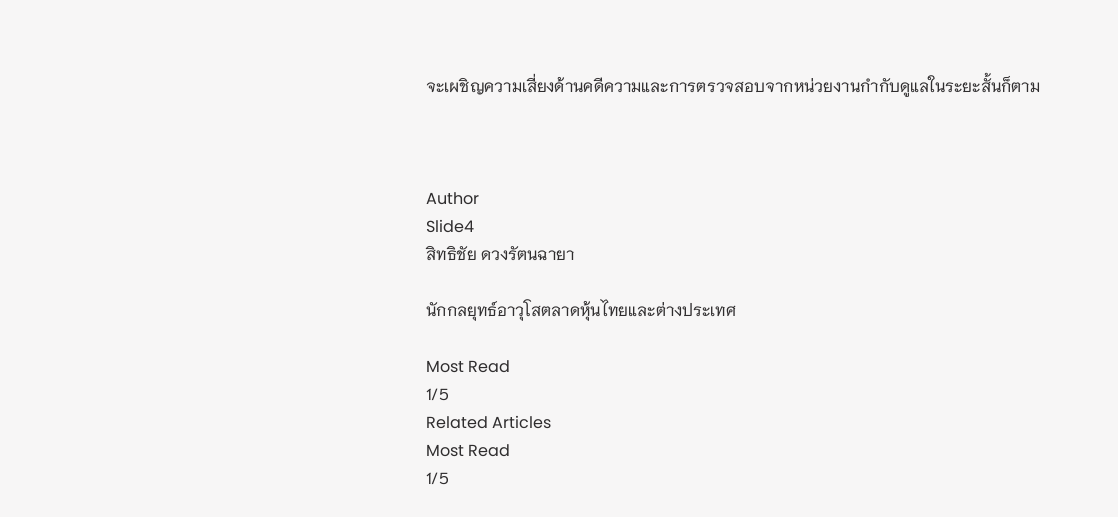จะเผชิญความเสี่ยงด้านคดีความและการตรวจสอบจากหน่วยงานกำกับดูแลในระยะสั้นก็ตาม



Author
Slide4
สิทธิชัย ดวงรัตนฉายา

นักกลยุทธ์อาวุโสตลาดหุ้นไทยและต่างประเทศ

Most Read
1/5
Related Articles
Most Read
1/5